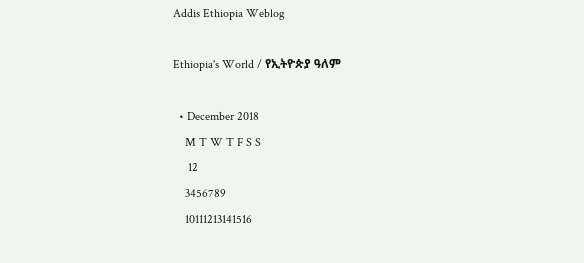Addis Ethiopia Weblog

Ethiopia's World / የኢትዮጵያ ዓለም

  • December 2018
    M T W T F S S
     12
    3456789
    10111213141516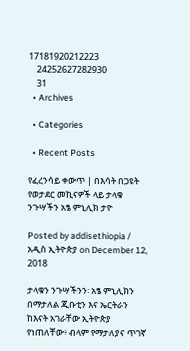17181920212223
    24252627282930
    31
  • Archives

  • Categories

  • Recent Posts

የፈረንሳይ ቀውጥ | በእሳት በጋዩት የወታደር መኪናዎች ላይ ታላቁ ንጉሣችን አፄ ምኒሊክ ታዮ

Posted by addisethiopia / አዲስ ኢትዮጵያ on December 12, 2018

ታላቁን ንጉሣችንን፡ አፄ ምኒሊክን በማታለል ጂቡቲን እና ኤርትራን ከእናት አገራቸው ኢትዮጵያ የነጠለቸው፥ ብላም የማታለያና ጥገኛ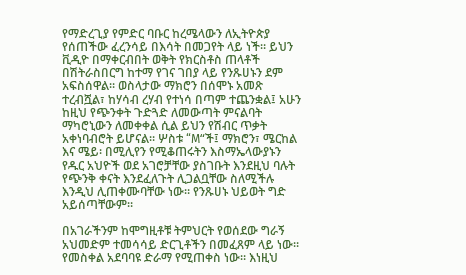የማድረጊያ የምድር ባቡር ከረሜላውን ለኢትዮጵያ የሰጠችው ፈረንሳይ በእሳት በመጋየት ላይ ነች። ይህን ቪዲዮ በማቀርብበት ወቅት የክርስቶስ ጠላቶች በሽትራስበርግ ከተማ የገና ገበያ ላይ የንጹሀኑን ደም አፍስሰዋል። ወስላታው ማክሮን በሰሞኑ አመጽ ተረብሿል፣ ከሃሳብ ረሃብ የተነሳ በጣም ተጨንቋል፤ አሁን ከዚህ የጭንቀት ጉድጓድ ለመውጣት ምናልባት ማካሮኒውን ለመቀቀል ሲል ይህን የሽብር ጥቃት አቀነባብሮት ይሆናል። ሦስቱ “M“ች፤ ማክሮን፣ ሜርከል እና ሜይ፡ በሚሊየን የሚቆጠሩትን እስማኤላውያኑን የዱር አህዮች ወደ አገሮቻቸው ያስገቡት እንደዚህ ባሉት የጭንቅ ቀናት እንደፈለጉት ሊጋልቧቸው ስለሚችሉ እንዲህ ሊጠቀሙባቸው ነው። የንጹሀኑ ህይወት ግድ አይሰጣቸውም።

በአገራችንም ከሞግዚቶቹ ትምህርት የወሰደው ግራኝ አህመድም ተመሳሳይ ድርጊቶችን በመፈጸም ላይ ነው። የመስቀል አደባባዩ ድራማ የሚጠቀስ ነው። እነዚህ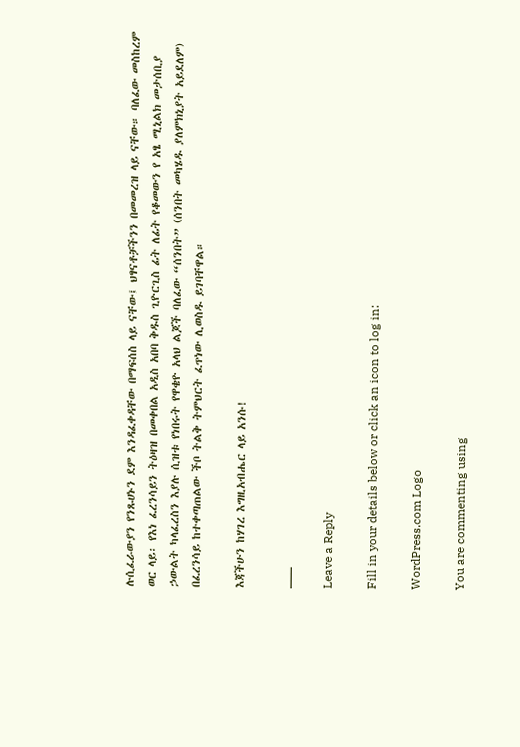ሉሲፈራውያን የንጹሀኑን ደም እንዳፈቀዳቸው በማፍሰስ ላይ ናቸው፤ ህፃናቶቻችንን በመመረዝ ላይ ናቸው። ባለፈው መስከረም ወር ላይ፡ የእነ ፈረንሳይን ትዕዛዝ በመቀበል አዲስ አበባ ቅዱስ ጊዮርጊስ ፊት ለፊት የቆመውን የ አፄ ሚኒልክ መታሰቢያ ኃውልት ካላፈረስን እያሉ ሲዝቱ የነበሩት የዋቄዮ አላህ ልጆች ባለፈው “ሰንበት” (ሰንበት መካሄዱ ያለምክኒያት አይደለም) በፈረንሳይ ከተቀጣጠልው ችቦ ትልቅ ትምህርት ፈጥነው ሊወስዱ ይገባቸዋል።

እጃችሁን ከሃገረ እግዚአብሔር ላይ አንሱ!

___

Leave a Reply

Fill in your details below or click an icon to log in:

WordPress.com Logo

You are commenting using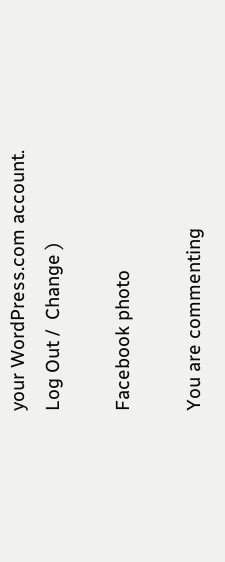your WordPress.com account. Log Out /  Change )

Facebook photo

You are commenting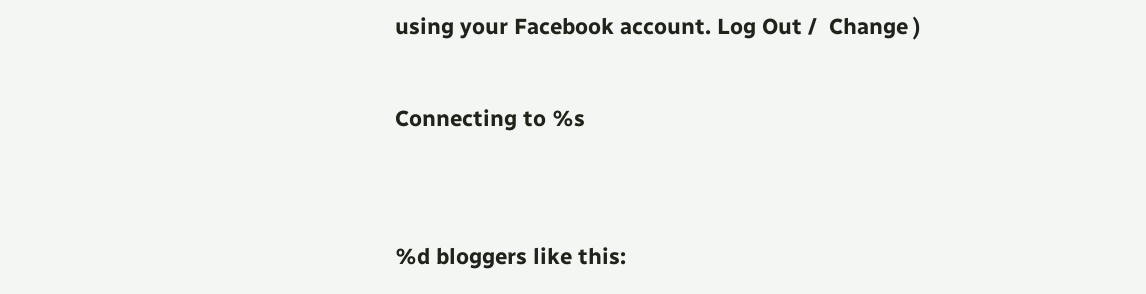using your Facebook account. Log Out /  Change )

Connecting to %s


%d bloggers like this: